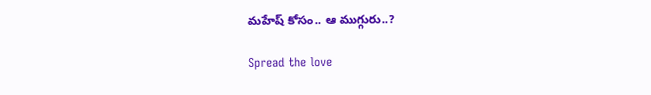మహేష్‌ కోసం.. ఆ ముగ్గురు..?

Spread the love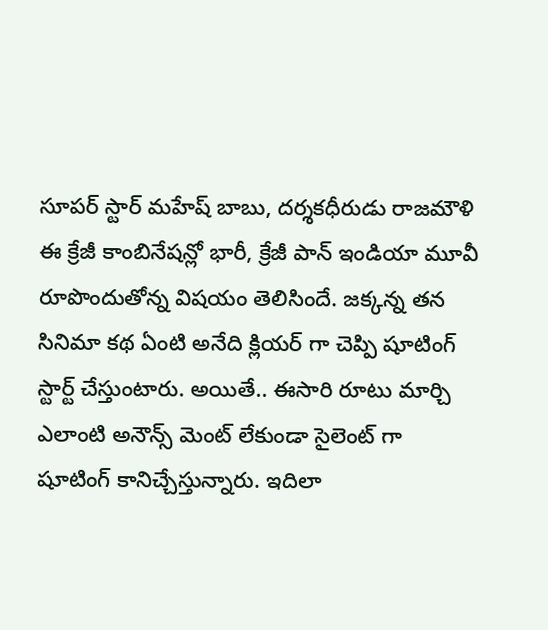సూపర్ స్టార్ మహేష్‌ బాబు, దర్శకధీరుడు రాజమౌళి ఈ క్రేజీ కాంబినేషన్లో భారీ, క్రేజీ పాన్ ఇండియా మూవీ రూపొందుతోన్న విషయం తెలిసిందే. జక్కన్న తన సినిమా కథ ఏంటి అనేది క్లియర్ గా చెప్పి షూటింగ్ స్టార్ట్ చేస్తుంటారు. అయితే.. ఈసారి రూటు మార్చి ఎలాంటి అనౌన్స్ మెంట్ లేకుండా సైలెంట్ గా షూటింగ్ కానిచ్చేస్తున్నారు. ఇదిలా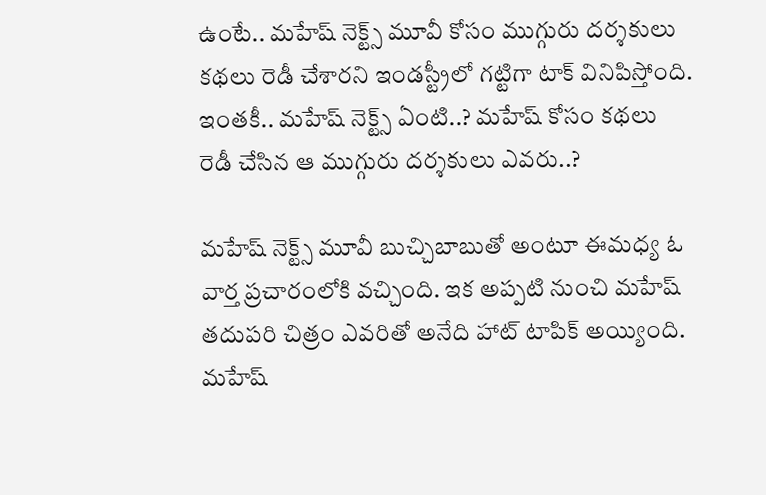ఉంటే.. మహేష్‌ నెక్ట్స్ మూవీ కోసం ముగ్గురు దర్శకులు కథలు రెడీ చేశారని ఇండస్ట్రీలో గట్టిగా టాక్ వినిపిస్తోంది. ఇంతకీ.. మహేష్ నెక్ట్స్ ఏంటి..? మహేష్‌ కోసం కథలు రెడీ చేసిన ఆ ముగ్గురు దర్శకులు ఎవరు..?

మహేష్‌ నెక్ట్స్ మూవీ బుచ్చిబాబుతో అంటూ ఈమధ్య ఓ వార్త ప్రచారంలోకి వచ్చింది. ఇక అప్పటి నుంచి మహేష్ తదుపరి చిత్రం ఎవరితో అనేది హాట్ టాపిక్ అయ్యింది. మహేష్‌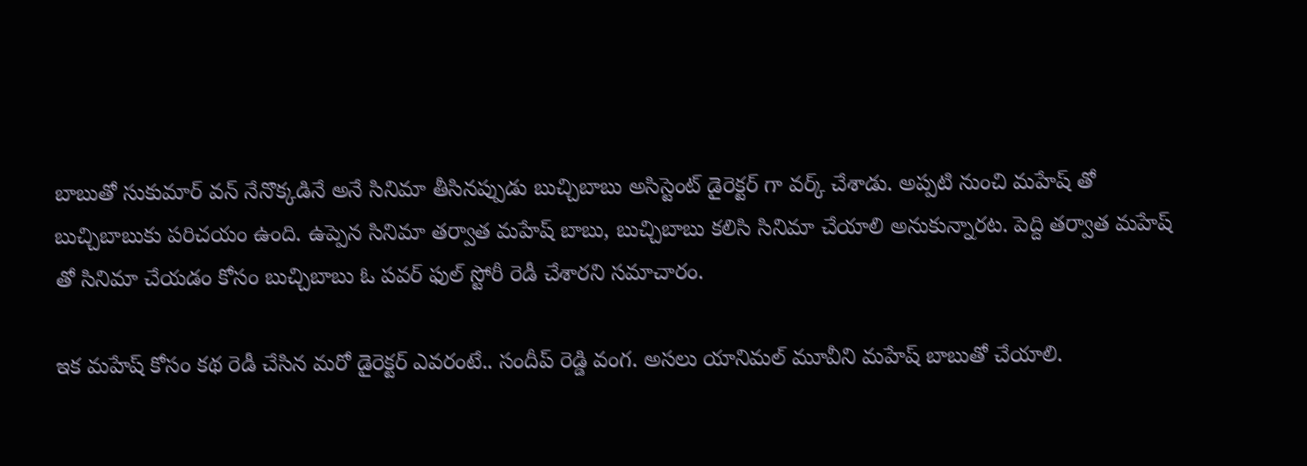బాబుతో సుకుమార్ వన్ నేనొక్కడినే అనే సినిమా తీసినప్పుడు బుచ్చిబాబు అసిస్టెంట్ డైరెక్టర్ గా వర్క్ చేశాడు. అప్పటి నుంచి మహేష్‌ తో బుచ్చిబాబుకు పరిచయం ఉంది. ఉప్పెన సినిమా తర్వాత మహేష్ బాబు, బుచ్చిబాబు కలిసి సినిమా చేయాలి అనుకున్నారట. పెద్ది తర్వాత మహేష్‌ తో సినిమా చేయడం కోసం బుచ్చిబాబు ఓ పవర్ ఫుల్ స్టోరీ రెడీ చేశారని సమాచారం.

ఇక మహేష్‌ కోసం కథ రెడీ చేసిన మరో డైరెక్టర్ ఎవరంటే.. సందీప్ రెడ్డి వంగ. అసలు యానిమల్ మూవీని మహేష్‌ బాబుతో చేయాలి.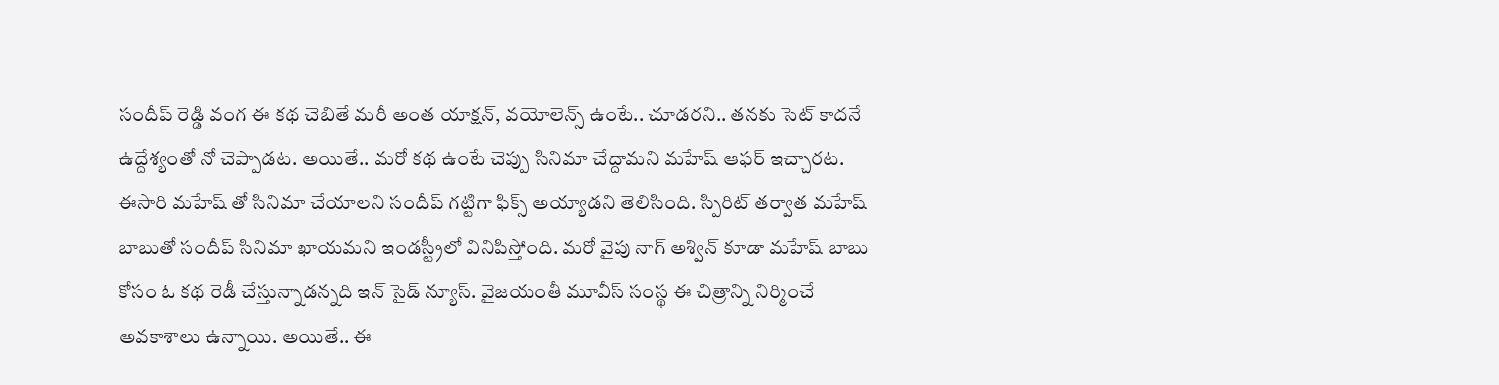సందీప్ రెడ్డి వంగ ఈ కథ చెబితే మరీ అంత యాక్షన్, వయోలెన్స్ ఉంటే.. చూడరని.. తనకు సెట్ కాదనే ఉద్దేశ్యంతో నో చెప్పాడట. అయితే.. మరో కథ ఉంటే చెప్పు సినిమా చేద్దామని మహేష్‌ ఆఫర్ ఇచ్చారట. ఈసారి మహేష్‌ తో సినిమా చేయాలని సందీప్ గట్టిగా ఫిక్స్ అయ్యాడని తెలిసింది. స్పిరిట్ తర్వాత మహేష్‌ బాబుతో సందీప్ సినిమా ఖాయమని ఇండస్ట్రీలో వినిపిస్తోంది. మ‌రో వైపు నాగ్ అశ్విన్ కూడా మ‌హేష్ బాబు కోసం ఓ క‌థ రెడీ చేస్తున్నాడ‌న్న‌ది ఇన్ సైడ్ న్యూస్. వైజ‌యంతీ మూవీస్ సంస్థ ఈ చిత్రాన్ని నిర్మించే అవ‌కాశాలు ఉన్నాయి. అయితే.. ఈ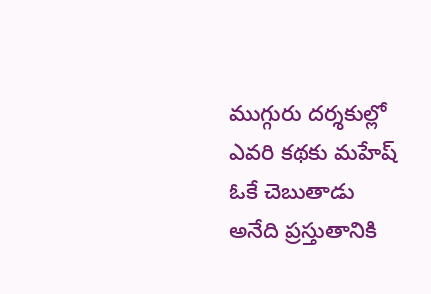ముగ్గురు దర్శకుల్లో ఎవరి కథకు మ‌హేష్ ఓకే చెబుతాడు అనేది ప్రస్తుతానికి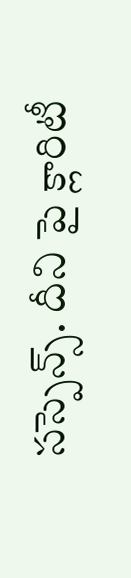స‌స్పెన్స్‌. దీని పై క్లారిటీ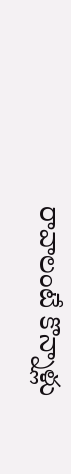రావాలంటే కొన్నాళ్లు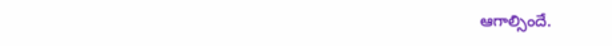ఆగాల్సిందే.